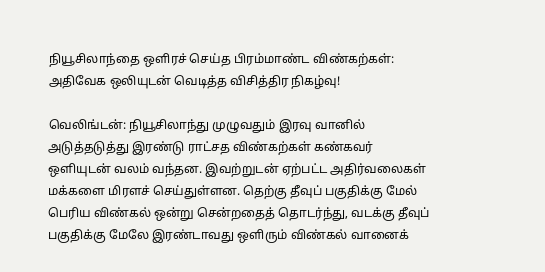நியூசிலாந்தை ஒளிரச் செய்த பிரம்மாண்ட விண்கற்கள்: அதிவேக ஒலியுடன் வெடித்த விசித்திர நிகழ்வு!

வெலிங்டன்: நியூசிலாந்து முழுவதும் இரவு வானில் அடுத்தடுத்து இரண்டு ராட்சத விண்கற்கள் கண்கவர் ஒளியுடன் வலம் வந்தன. இவற்றுடன் ஏற்பட்ட அதிர்வலைகள் மக்களை மிரளச் செய்துள்ளன. தெற்கு தீவுப் பகுதிக்கு மேல் பெரிய விண்கல் ஒன்று சென்றதைத் தொடர்ந்து, வடக்கு தீவுப் பகுதிக்கு மேலே இரண்டாவது ஒளிரும் விண்கல் வானைக்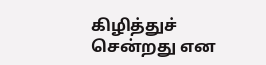கிழித்துச் சென்றது என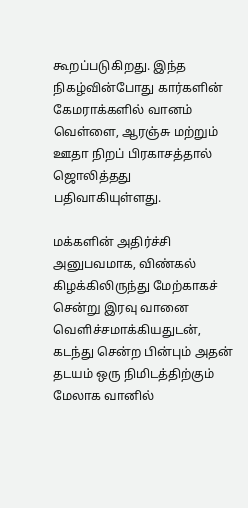கூறப்படுகிறது. இந்த நிகழ்வின்போது கார்களின் கேமராக்களில் வானம் வெள்ளை, ஆரஞ்சு மற்றும் ஊதா நிறப் பிரகாசத்தால் ஜொலித்தது பதிவாகியுள்ளது.

மக்களின் அதிர்ச்சி அனுபவமாக, விண்கல் கிழக்கிலிருந்து மேற்காகச் சென்று இரவு வானை வெளிச்சமாக்கியதுடன், கடந்து சென்ற பின்பும் அதன் தடயம் ஒரு நிமிடத்திற்கும் மேலாக வானில்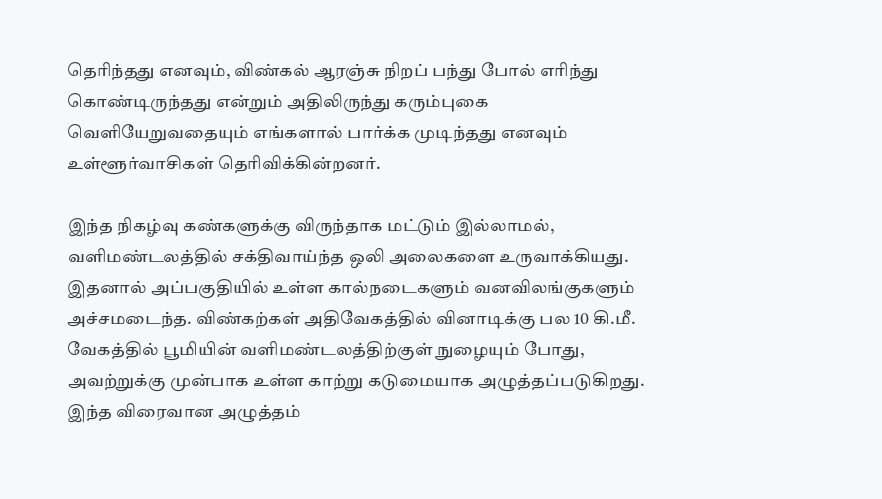தெரிந்தது எனவும், விண்கல் ஆரஞ்சு நிறப் பந்து போல் எரிந்து கொண்டிருந்தது என்றும் அதிலிருந்து கரும்புகை வெளியேறுவதையும் எங்களால் பார்க்க முடிந்தது எனவும் உள்ளூர்வாசிகள் தெரிவிக்கின்றனர்.

இந்த நிகழ்வு கண்களுக்கு விருந்தாக மட்டும் இல்லாமல், வளிமண்டலத்தில் சக்திவாய்ந்த ஒலி அலைகளை உருவாக்கியது. இதனால் அப்பகுதியில் உள்ள கால்நடைகளும் வனவிலங்குகளும் அச்சமடைந்த. விண்கற்கள் அதிவேகத்தில் வினாடிக்கு பல 10 கி.மீ. வேகத்தில் பூமியின் வளிமண்டலத்திற்குள் நுழையும் போது, அவற்றுக்கு முன்பாக உள்ள காற்று கடுமையாக அழுத்தப்படுகிறது. இந்த விரைவான அழுத்தம்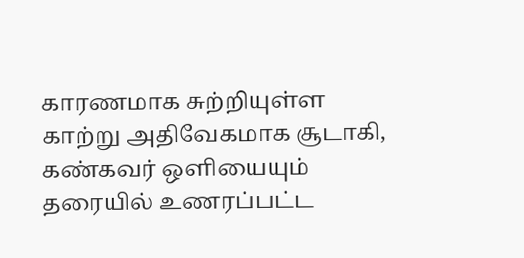காரணமாக சுற்றியுள்ள காற்று அதிவேகமாக சூடாகி, கண்கவர் ஒளியையும் தரையில் உணரப்பட்ட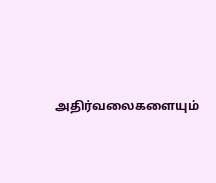அதிர்வலைகளையும்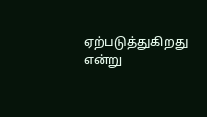ஏற்படுத்துகிறது என்று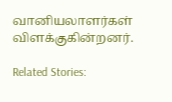வானியலாளர்கள் விளக்குகின்றனர்.

Related Stories: